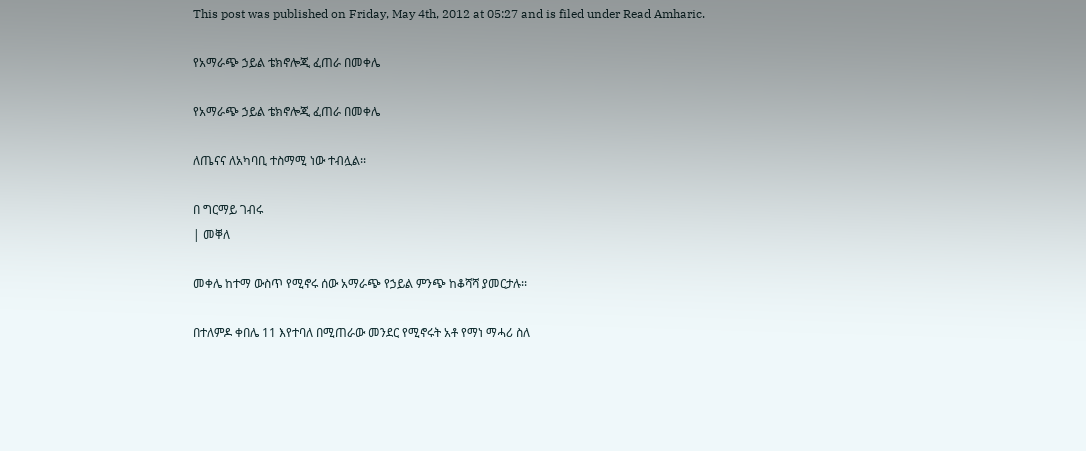This post was published on Friday, May 4th, 2012 at 05:27 and is filed under Read Amharic.

የአማራጭ ኃይል ቴክኖሎጂ ፈጠራ በመቀሌ

የአማራጭ ኃይል ቴክኖሎጂ ፈጠራ በመቀሌ

ለጤናና ለአካባቢ ተስማሚ ነው ተብሏል፡፡

በ ግርማይ ገብሩ
| መቐለ

መቀሌ ከተማ ውስጥ የሚኖሩ ሰው አማራጭ የኃይል ምንጭ ከቆሻሻ ያመርታሉ፡፡

በተለምዶ ቀበሌ 11 እየተባለ በሚጠራው መንደር የሚኖሩት አቶ የማነ ማሓሪ ስለ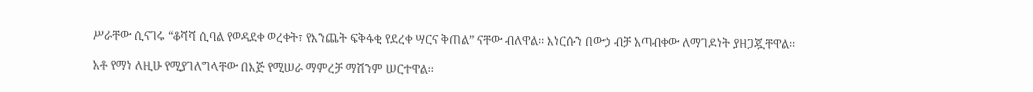ሥራቸው ሲናገሩ “ቆሻሻ ሲባል የወዳደቀ ወረቀት፣ የእንጨት ፍቅፋቂ የደረቀ ሣርና ቅጠል” ናቸው ብለዋል፡፡ እነርሱን በውኃ ብቻ አጣብቀው ለማገዶነት ያዘጋጇቸዋል፡፡

አቶ የማነ ለዚሁ የሚያገለግላቸው በእጅ የሚሠራ ማምረቻ ማሽንም ሠርተዋል፡፡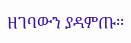ዘገባውን ያዳምጡ፡፡